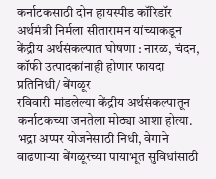कर्नाटकसाठी दोन हायस्पीड कॉरिडॉर
अर्थमंत्री निर्मला सीतारामन यांच्याकडून केंद्रीय अर्थसंकल्पात घोषणा : नारळ, चंदन, कॉफी उत्पादकांनाही होणार फायदा
प्रतिनिधी/ बेंगळूर
रविवारी मांडलेल्या केंद्रीय अर्थसंकल्पातून कर्नाटकच्या जनतेला मोठ्या आशा होत्या. भद्रा अप्पर योजनेसाठी निधी, वेगाने वाढणाऱ्या बेंगळूरच्या पायाभूत सुविधांसाठी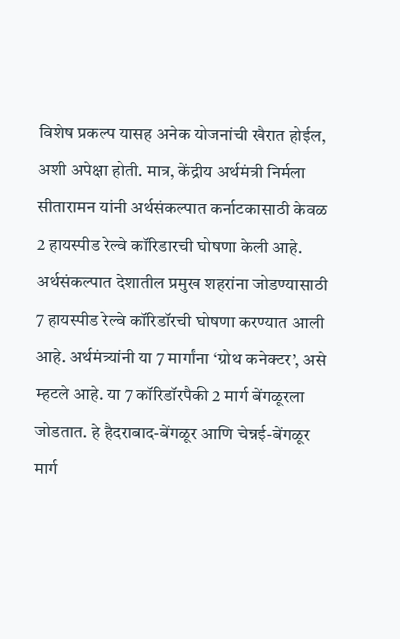विशेष प्रकल्प यासह अनेक योजनांची खैरात होईल, अशी अपेक्षा होती. मात्र, केंद्रीय अर्थमंत्री निर्मला सीतारामन यांनी अर्थसंकल्पात कर्नाटकासाठी केवळ 2 हायस्पीड रेल्वे कॉरिडारची घोषणा केली आहे.
अर्थसंकल्पात देशातील प्रमुख शहरांना जोडण्यासाठी 7 हायस्पीड रेल्वे कॉरिडॉरची घोषणा करण्यात आली आहे. अर्थमंत्र्यांनी या 7 मार्गांना ‘ग्रोथ कनेक्टर’, असे म्हटले आहे. या 7 कॉरिडॉरपैकी 2 मार्ग बेंगळूरला जोडतात. हे हैदराबाद-बेंगळूर आणि चेन्नई-बेंगळूर मार्ग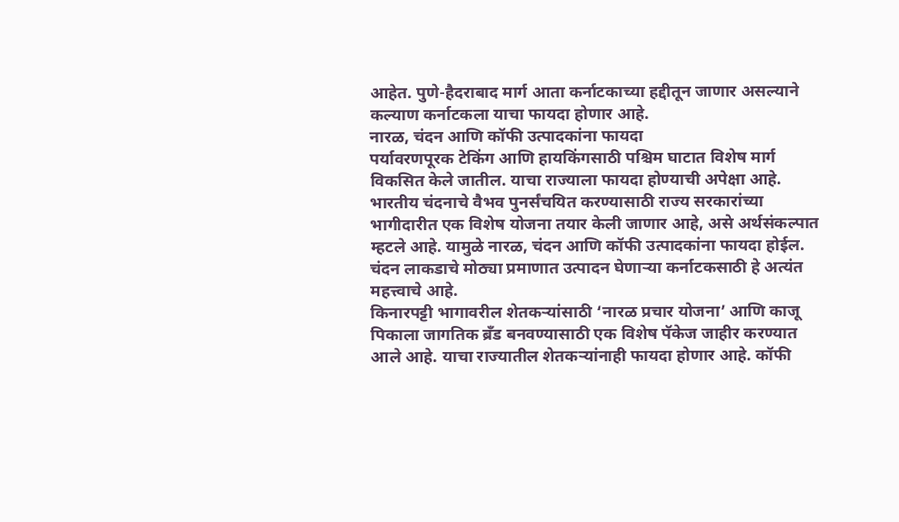आहेत. पुणे-हैदराबाद मार्ग आता कर्नाटकाच्या हद्दीतून जाणार असल्याने कल्याण कर्नाटकला याचा फायदा होणार आहे.
नारळ, चंदन आणि कॉफी उत्पादकांना फायदा
पर्यावरणपूरक टेकिंग आणि हायकिंगसाठी पश्चिम घाटात विशेष मार्ग विकसित केले जातील. याचा राज्याला फायदा होण्याची अपेक्षा आहे. भारतीय चंदनाचे वैभव पुनर्संचयित करण्यासाठी राज्य सरकारांच्या भागीदारीत एक विशेष योजना तयार केली जाणार आहे, असे अर्थसंकल्पात म्हटले आहे. यामुळे नारळ, चंदन आणि कॉफी उत्पादकांना फायदा होईल. चंदन लाकडाचे मोठ्या प्रमाणात उत्पादन घेणाऱ्या कर्नाटकसाठी हे अत्यंत महत्त्वाचे आहे.
किनारपट्टी भागावरील शेतकऱ्यांसाठी ‘नारळ प्रचार योजना’ आणि काजू पिकाला जागतिक ब्रँड बनवण्यासाठी एक विशेष पॅकेज जाहीर करण्यात आले आहे. याचा राज्यातील शेतकऱ्यांनाही फायदा होणार आहे. कॉफी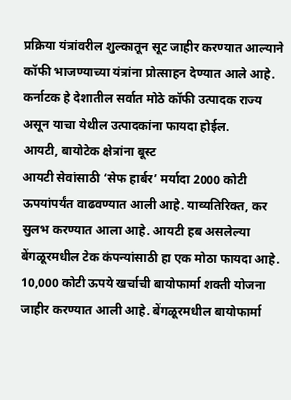प्रक्रिया यंत्रांवरील शुल्कातून सूट जाहीर करण्यात आल्याने कॉफी भाजण्याच्या यंत्रांना प्रोत्साहन देण्यात आले आहे. कर्नाटक हे देशातील सर्वात मोठे कॉफी उत्पादक राज्य असून याचा येथील उत्पादकांना फायदा होईल.
आयटी, बायोटेक क्षेत्रांना बूस्ट
आयटी सेवांसाठी ‘सेफ हार्बर’ मर्यादा 2000 कोटी ऊपयांपर्यंत वाढवण्यात आली आहे. याव्यतिरिक्त, कर सुलभ करण्यात आला आहे. आयटी हब असलेल्या बेंगळूरमधील टेक कंपन्यांसाठी हा एक मोठा फायदा आहे. 10,000 कोटी ऊपये खर्चाची बायोफार्मा शक्ती योजना जाहीर करण्यात आली आहे. बेंगळूरमधील बायोफार्मा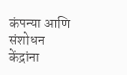कंपन्या आणि संशोधन केंद्रांना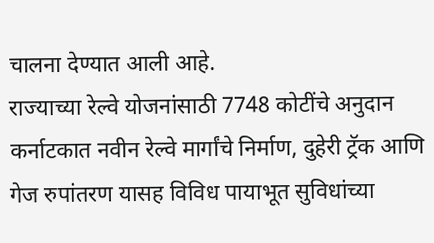चालना देण्यात आली आहे.
राज्याच्या रेल्वे योजनांसाठी 7748 कोटींचे अनुदान
कर्नाटकात नवीन रेल्वे मार्गांचे निर्माण, दुहेरी ट्रॅक आणि गेज रुपांतरण यासह विविध पायाभूत सुविधांच्या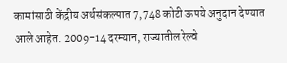कामांसाठी केंद्रीय अर्थसंकल्पात 7,748 कोटी ऊपये अनुदान देण्यात आले आहेत. 2009-14 दरम्यान, राज्यातील रेल्वे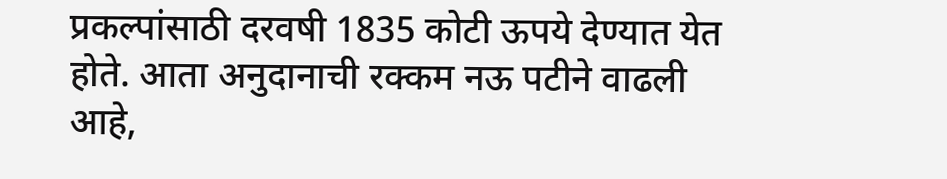प्रकल्पांसाठी दरवषी 1835 कोटी ऊपये देण्यात येत होते. आता अनुदानाची रक्कम नऊ पटीने वाढली आहे,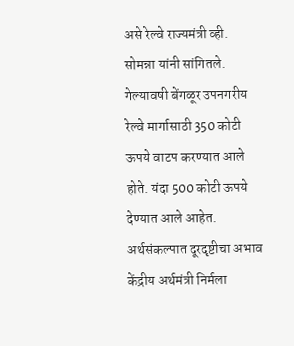असे रेल्वे राज्यमंत्री व्ही. सोमन्ना यांनी सांगितले. गेल्यावषी बेंगळूर उपनगरीय रेल्वे मार्गासाठी 350 कोटी ऊपये वाटप करण्यात आले होते. यंदा 500 कोटी ऊपये देण्यात आले आहेत.
अर्थसंकल्पात दूरदृष्टीचा अभाव
केंद्रीय अर्थमंत्री निर्मला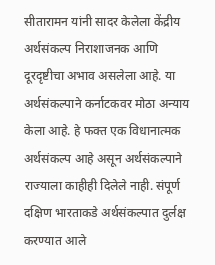सीतारामन यांनी सादर केलेला केंद्रीय अर्थसंकल्प निराशाजनक आणि दूरदृष्टीचा अभाव असलेला आहे. या अर्थसंकल्पाने कर्नाटकवर मोठा अन्याय केला आहे. हे फक्त एक विधानात्मक अर्थसंकल्प आहे असून अर्थसंकल्पाने राज्याला काहीही दिलेले नाही. संपूर्ण दक्षिण भारताकडे अर्थसंकल्पात दुर्लक्ष करण्यात आले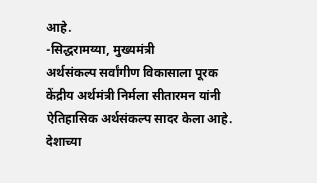आहे.
-सिद्धरामय्या, मुख्यमंत्री
अर्थसंकल्प सर्वांगीण विकासाला पूरक
केंद्रीय अर्थमंत्री निर्मला सीतारमन यांनी ऐतिहासिक अर्थसंकल्प सादर केला आहे. देशाच्या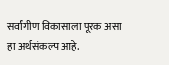सर्वांगीण विकासाला पूरक असा हा अर्थसंकल्प आहे.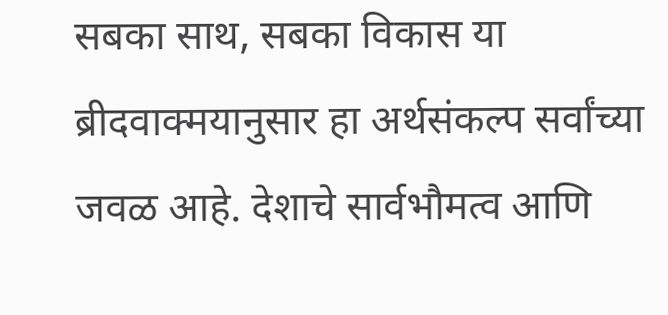सबका साथ, सबका विकास या ब्रीदवाक्मयानुसार हा अर्थसंकल्प सर्वांच्या जवळ आहे. देशाचे सार्वभौमत्व आणि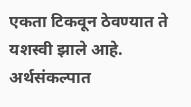एकता टिकवून ठेवण्यात ते यशस्वी झाले आहे. अर्थसंकल्पात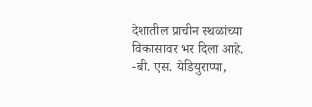देशातील प्राचीन स्थळांच्या विकासावर भर दिला आहे.
-बी. एस. येडियुराप्पा,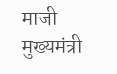माजी मुख्यमंत्री